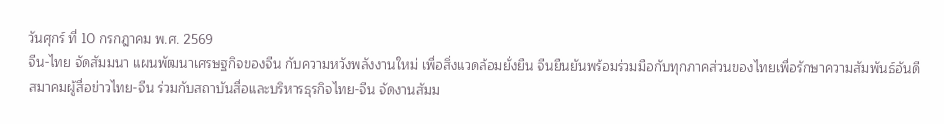วันศุกร์ ที่ 10 กรกฎาคม พ.ศ. 2569
จีน-ไทย จัดสัมมนา แผนพัฒนาเศรษฐกิจของจีน กับความหวังพลังงานใหม่ เพื่อสิ่งแวดล้อมยั่งยืน จีนยืนยันพร้อมร่วมมือกับทุกภาคส่วนของไทยเพื่อรักษาความสัมพันธ์อันดี
สมาคมผู้สื่อข่าวไทย-จีน ร่วมกับสถาบันสื่อและบริหารธุรกิจไทย-จีน จัดงานสัมม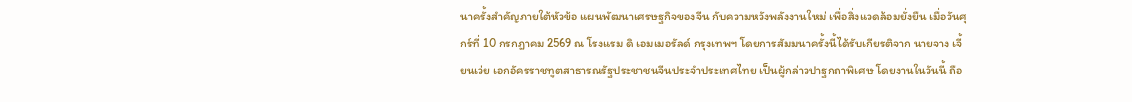นาครั้งสำคัญภายใต้หัวข้อ แผนพัฒนาเศรษฐกิจของจีน กับความหวังพลังงานใหม่ เพื่อสิ่งแวดล้อมยั่งยืน เมื่อวันศุกร์ที่ 10 กรกฎาคม 2569 ณ โรงแรม ดิ เอมเมอรัลด์ กรุงเทพฯ โดยการสัมมนาครั้งนี้ได้รับเกียรติจาก นายจาง เจี้ยนเว่ย เอกอัครราชทูตสาธารณรัฐประชาชนจีนประจำประเทศไทย เป็นผู้กล่าวปาฐกถาพิเศษ โดยงานในวันนี้ ถือ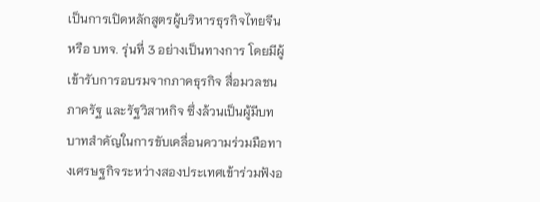เป็นการเปิดหลักสูตรผู้บริหารธุรกิจไทยจีน หรือ บทจ. รุ่นที่ 3 อย่างเป็นทางการ โดยมีผู้เข้ารับการอบรมจากภาคธุรกิจ สื่อมวลชน ภาครัฐ และรัฐวิสาหกิจ ซึ่งล้วนเป็นผู้มีบทบาทสำคัญในการขับเคลื่อนความร่วมมือทางเศรษฐกิจระหว่างสองประเทศเข้าร่วมฟังอ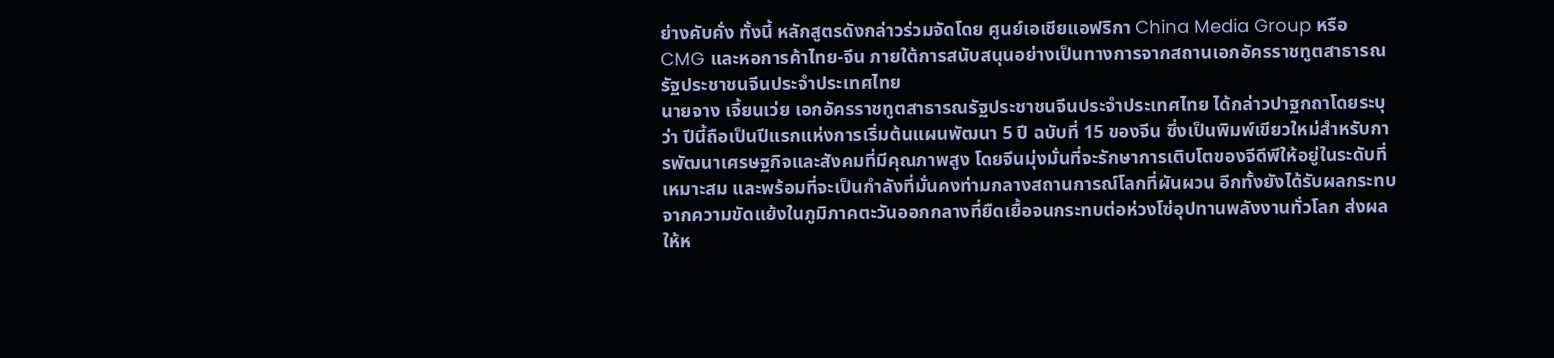ย่างคับคั่ง ทั้งนี้ หลักสูตรดังกล่าวร่วมจัดโดย ศูนย์เอเชียแอฟริกา China Media Group หรือ CMG และหอการค้าไทย-จีน ภายใต้การสนับสนุนอย่างเป็นทางการจากสถานเอกอัครราชทูตสาธารณรัฐประชาชนจีนประจำประเทศไทย
นายจาง เจี้ยนเว่ย เอกอัครราชทูตสาธารณรัฐประชาชนจีนประจำประเทศไทย ได้กล่าวปาฐกถาโดยระบุว่า ปีนี้ถือเป็นปีแรกแห่งการเริ่มต้นแผนพัฒนา 5 ปี ฉบับที่ 15 ของจีน ซึ่งเป็นพิมพ์เขียวใหม่สำหรับการพัฒนาเศรษฐกิจและสังคมที่มีคุณภาพสูง โดยจีนมุ่งมั่นที่จะรักษาการเติบโตของจีดีพีให้อยู่ในระดับที่เหมาะสม และพร้อมที่จะเป็นกำลังที่มั่นคงท่ามกลางสถานการณ์โลกที่ผันผวน อีกทั้งยังได้รับผลกระทบจากความขัดแย้งในภูมิภาคตะวันออกกลางที่ยืดเยื้อจนกระทบต่อห่วงโซ่อุปทานพลังงานทั่วโลก ส่งผลให้ห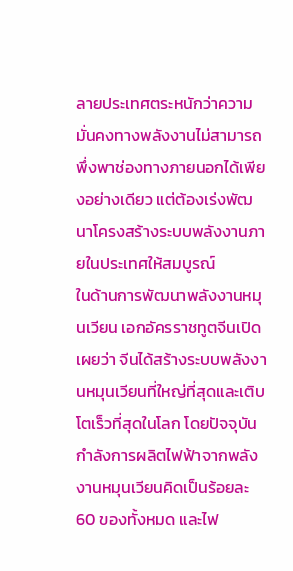ลายประเทศตระหนักว่าความมั่นคงทางพลังงานไม่สามารถพึ่งพาช่องทางภายนอกได้เพียงอย่างเดียว แต่ต้องเร่งพัฒนาโครงสร้างระบบพลังงานภายในประเทศให้สมบูรณ์
ในด้านการพัฒนาพลังงานหมุนเวียน เอกอัครราชทูตจีนเปิดเผยว่า จีนได้สร้างระบบพลังงานหมุนเวียนที่ใหญ่ที่สุดและเติบโตเร็วที่สุดในโลก โดยปัจจุบันกำลังการผลิตไฟฟ้าจากพลังงานหมุนเวียนคิดเป็นร้อยละ 60 ของทั้งหมด และไฟ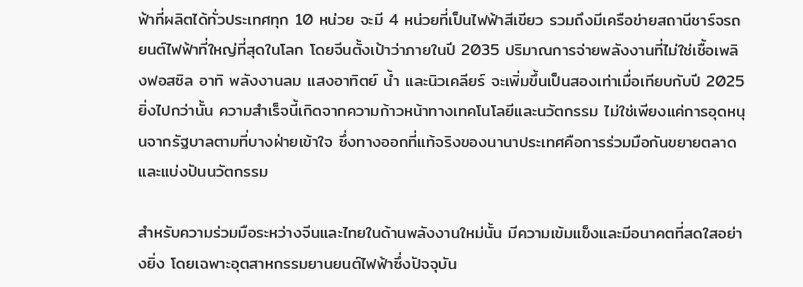ฟ้าที่ผลิตได้ทั่วประเทศทุก 10 หน่วย จะมี 4 หน่วยที่เป็นไฟฟ้าสีเขียว รวมถึงมีเครือข่ายสถานีชาร์จรถยนต์ไฟฟ้าที่ใหญ่ที่สุดในโลก โดยจีนตั้งเป้าว่าภายในปี 2035 ปริมาณการจ่ายพลังงานที่ไม่ใช่เชื้อเพลิงฟอสซิล อาทิ พลังงานลม แสงอาทิตย์ น้ำ และนิวเคลียร์ จะเพิ่มขึ้นเป็นสองเท่าเมื่อเทียบกับปี 2025 ยิ่งไปกว่านั้น ความสำเร็จนี้เกิดจากความก้าวหน้าทางเทคโนโลยีและนวัตกรรม ไม่ใช่เพียงแค่การอุดหนุนจากรัฐบาลตามที่บางฝ่ายเข้าใจ ซึ่งทางออกที่แท้จริงของนานาประเทศคือการร่วมมือกันขยายตลาดและแบ่งปันนวัตกรรม

สำหรับความร่วมมือระหว่างจีนและไทยในด้านพลังงานใหม่นั้น มีความเข้มแข็งและมีอนาคตที่สดใสอย่างยิ่ง โดยเฉพาะอุตสาหกรรมยานยนต์ไฟฟ้าซึ่งปัจจุบัน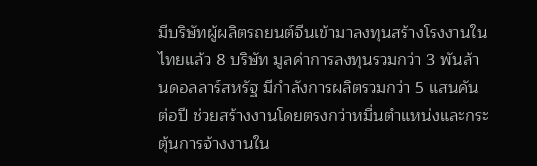มีบริษัทผู้ผลิตรถยนต์จีนเข้ามาลงทุนสร้างโรงงานในไทยแล้ว 8 บริษัท มูลค่าการลงทุนรวมกว่า 3 พันล้านดอลลาร์สหรัฐ มีกำลังการผลิตรวมกว่า 5 แสนคันต่อปี ช่วยสร้างงานโดยตรงกว่าหมื่นตำแหน่งและกระตุ้นการจ้างงานใน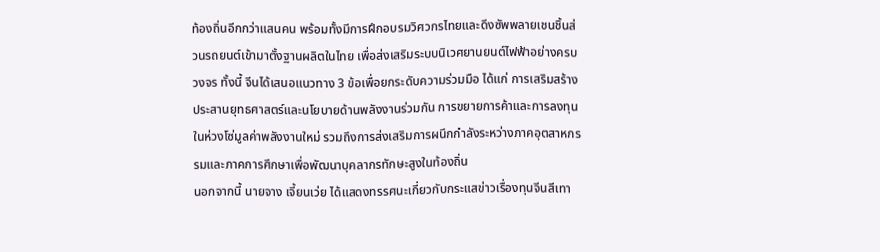ท้องถิ่นอีกกว่าแสนคน พร้อมทั้งมีการฝึกอบรมวิศวกรไทยและดึงซัพพลายเชนชิ้นส่วนรถยนต์เข้ามาตั้งฐานผลิตในไทย เพื่อส่งเสริมระบบนิเวศยานยนต์ไฟฟ้าอย่างครบวงจร ทั้งนี้ จีนได้เสนอแนวทาง 3 ข้อเพื่อยกระดับความร่วมมือ ได้แก่ การเสริมสร้างประสานยุทธศาสตร์และนโยบายด้านพลังงานร่วมกัน การขยายการค้าและการลงทุนในห่วงโซ่มูลค่าพลังงานใหม่ รวมถึงการส่งเสริมการผนึกกำลังระหว่างภาคอุตสาหกรรมและภาคการศึกษาเพื่อพัฒนาบุคลากรทักษะสูงในท้องถิ่น
นอกจากนี้ นายจาง เจี้ยนเว่ย ได้แสดงทรรศนะเกี่ยวกับกระแสข่าวเรื่องทุนจีนสีเทา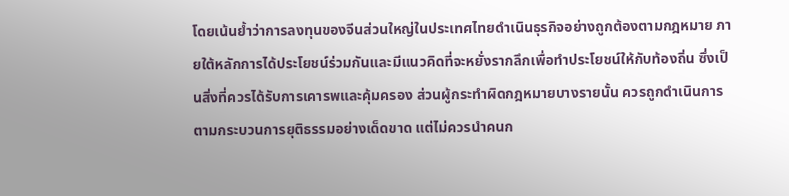โดยเน้นย้ำว่าการลงทุนของจีนส่วนใหญ่ในประเทศไทยดำเนินธุรกิจอย่างถูกต้องตามกฎหมาย ภายใต้หลักการได้ประโยชน์ร่วมกันและมีแนวคิดที่จะหยั่งรากลึกเพื่อทำประโยชน์ให้กับท้องถิ่น ซึ่งเป็นสิ่งที่ควรได้รับการเคารพและคุ้มครอง ส่วนผู้กระทำผิดกฎหมายบางรายนั้น ควรถูกดำเนินการตามกระบวนการยุติธรรมอย่างเด็ดขาด แต่ไม่ควรนำคนก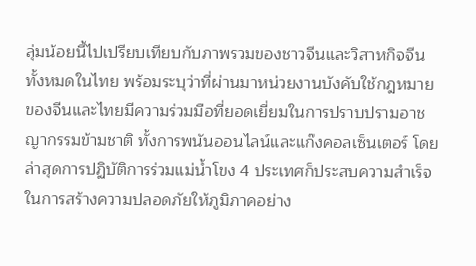ลุ่มน้อยนี้ไปเปรียบเทียบกับภาพรวมของชาวจีนและวิสาหกิจจีนทั้งหมดในไทย พร้อมระบุว่าที่ผ่านมาหน่วยงานบังคับใช้กฎหมายของจีนและไทยมีความร่วมมือที่ยอดเยี่ยมในการปราบปรามอาชญากรรมข้ามชาติ ทั้งการพนันออนไลน์และแก๊งคอลเซ็นเตอร์ โดยล่าสุดการปฏิบัติการร่วมแม่น้ำโขง 4 ประเทศก็ประสบความสำเร็จในการสร้างความปลอดภัยให้ภูมิภาคอย่าง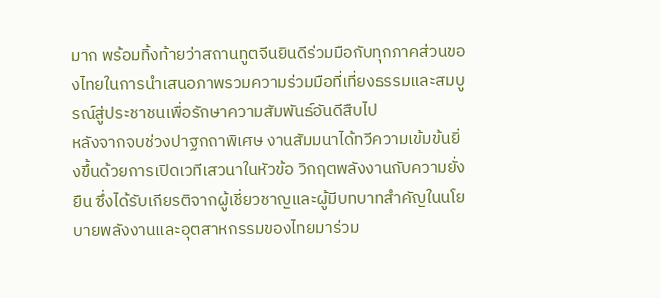มาก พร้อมทิ้งท้ายว่าสถานทูตจีนยินดีร่วมมือกับทุกภาคส่วนของไทยในการนำเสนอภาพรวมความร่วมมือที่เที่ยงธรรมและสมบูรณ์สู่ประชาชนเพื่อรักษาความสัมพันธ์อันดีสืบไป
หลังจากจบช่วงปาฐกถาพิเศษ งานสัมมนาได้ทวีความเข้มข้นยิ่งขึ้นด้วยการเปิดเวทีเสวนาในหัวข้อ วิกฤตพลังงานกับความยั่งยืน ซึ่งได้รับเกียรติจากผู้เชี่ยวชาญและผู้มีบทบาทสำคัญในนโยบายพลังงานและอุตสาหกรรมของไทยมาร่วม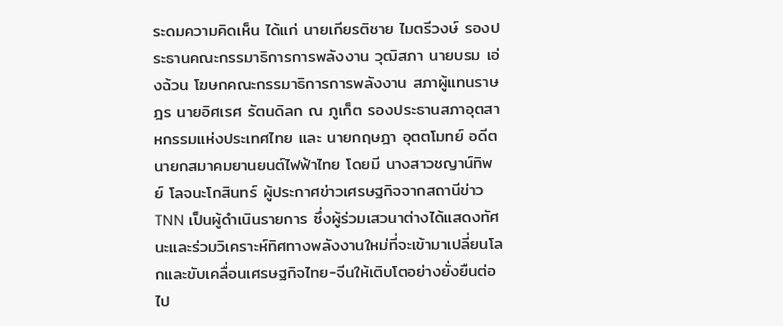ระดมความคิดเห็น ได้แก่ นายเกียรติชาย ไมตรีวงษ์ รองประธานคณะกรรมาธิการการพลังงาน วุฒิสภา นายบรม เอ่งฉ้วน โฆษกคณะกรรมาธิการการพลังงาน สภาผู้แทนราษฎร นายอิศเรศ รัตนดิลก ณ ภูเก็ต รองประธานสภาอุตสาหกรรมแห่งประเทศไทย และ นายกฤษฎา อุตตโมทย์ อดีตนายกสมาคมยานยนต์ไฟฟ้าไทย โดยมี นางสาวชญาน์ทิพย์ โลจนะโกสินทร์ ผู้ประกาศข่าวเศรษฐกิจจากสถานีข่าว TNN เป็นผู้ดำเนินรายการ ซึ่งผู้ร่วมเสวนาต่างได้แสดงทัศนะและร่วมวิเคราะห์ทิศทางพลังงานใหม่ที่จะเข้ามาเปลี่ยนโลกและขับเคลื่อนเศรษฐกิจไทย-จีนให้เติบโตอย่างยั่งยืนต่อไป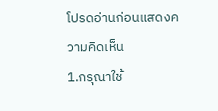โปรดอ่านก่อนแสดงความคิดเห็น
1.กรุณาใช้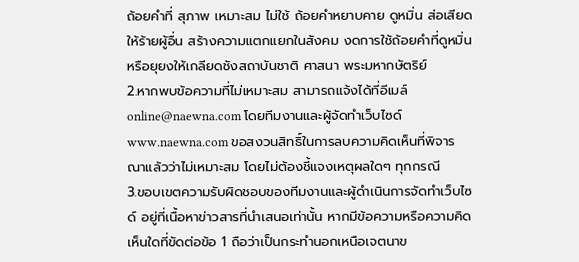ถ้อยคำที่ สุภาพ เหมาะสม ไม่ใช้ ถ้อยคำหยาบคาย ดูหมิ่น ส่อเสียด ให้ร้ายผู้อื่น สร้างความแตกแยกในสังคม งดการใช้ถ้อยคำที่ดูหมิ่นหรือยุยงให้เกลียดชังสถาบันชาติ ศาสนา พระมหากษัตริย์
2.หากพบข้อความที่ไม่เหมาะสม สามารถแจ้งได้ที่อีเมล์ online@naewna.com โดยทีมงานและผู้จัดทำเว็บไซด์ www.naewna.com ขอสงวนสิทธิ์ในการลบความคิดเห็นที่พิจารณาแล้วว่าไม่เหมาะสม โดยไม่ต้องชี้แจงเหตุผลใดๆ ทุกกรณี
3.ขอบเขตความรับผิดชอบของทีมงานและผู้ดำเนินการจัดทำเว็บไซด์ อยู่ที่เนื้อหาข่าวสารที่นำเสนอเท่านั้น หากมีข้อความหรือความคิดเห็นใดที่ขัดต่อข้อ 1 ถือว่าเป็นกระทำนอกเหนือเจตนาข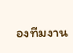องทีมงาน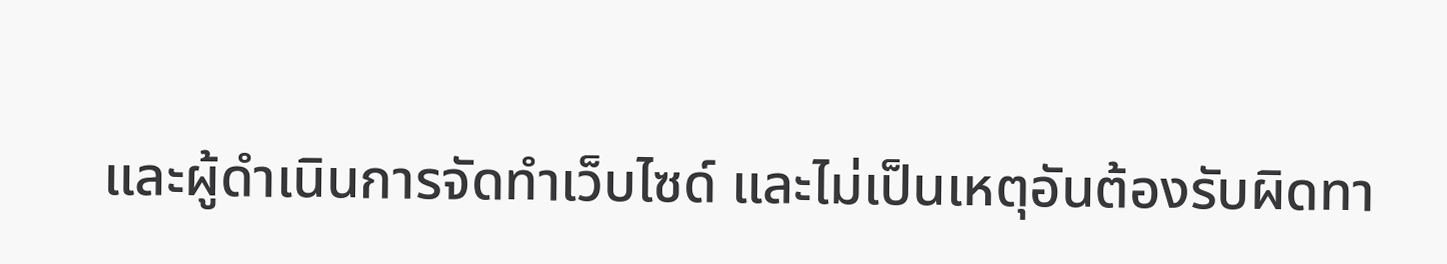และผู้ดำเนินการจัดทำเว็บไซด์ และไม่เป็นเหตุอันต้องรับผิดทา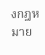งกฎหมาย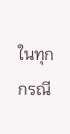ในทุกกรณี